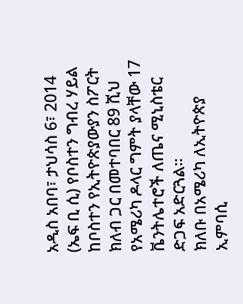አዲስ አበባ፣ ታህሳስ 6፣ 2014 (ኤፍ ቢ ሲ) የቦስተን ግብረ ሃይል ከቦስተን የኢትዮጵያውያን ስፖርት ክለብ ጋር በመተባበር 89 ሺህ የአሜሪካ ዶላር ግምት ያላቸው 17 ቬንትሌተሮች ለጤና ሚኒስቴር ድጋፍ አድርጓል፡፡
ክለቡ በአሜሪካ ለኢትዮጵያ ኢምባሲ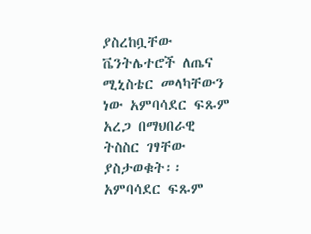ያስረከቧቸው ቬንትሌተሮች ለጤና ሚኒስቴር መላካቸውን ነው አምባሳደር ፍጹም አረጋ በማህበራዊ ትስስር ገፃቸው ያስታወቁት፡፡
አምባሳደር ፍጹም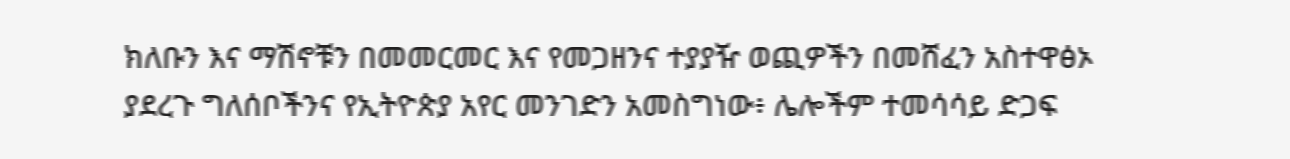ክለቡን እና ማሽኖቹን በመመርመር እና የመጋዘንና ተያያዥ ወጪዎችን በመሸፈን አስተዋፅኦ ያደረጉ ግለሰቦችንና የኢትዮጵያ አየር መንገድን አመስግነው፥ ሌሎችም ተመሳሳይ ድጋፍ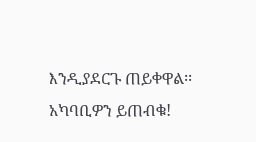እንዲያደርጉ ጠይቀዋል፡፡
አካባቢዎን ይጠብቁ!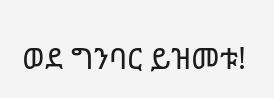ወደ ግንባር ይዝመቱ!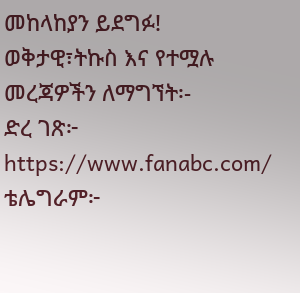መከላከያን ይደግፉ!
ወቅታዊ፣ትኩስ እና የተሟሉ መረጃዎችን ለማግኘት፡-
ድረ ገጽ፦ https://www.fanabc.com/
ቴሌግራም፦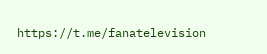https://t.me/fanatelevision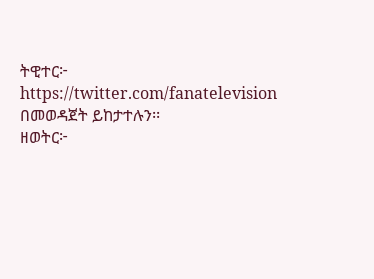ትዊተር፦ https://twitter.com/fanatelevision በመወዳጀት ይከታተሉን፡፡
ዘወትር፦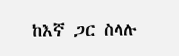ከእኛ ጋር ስላሉ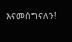እናመሰግናለን!